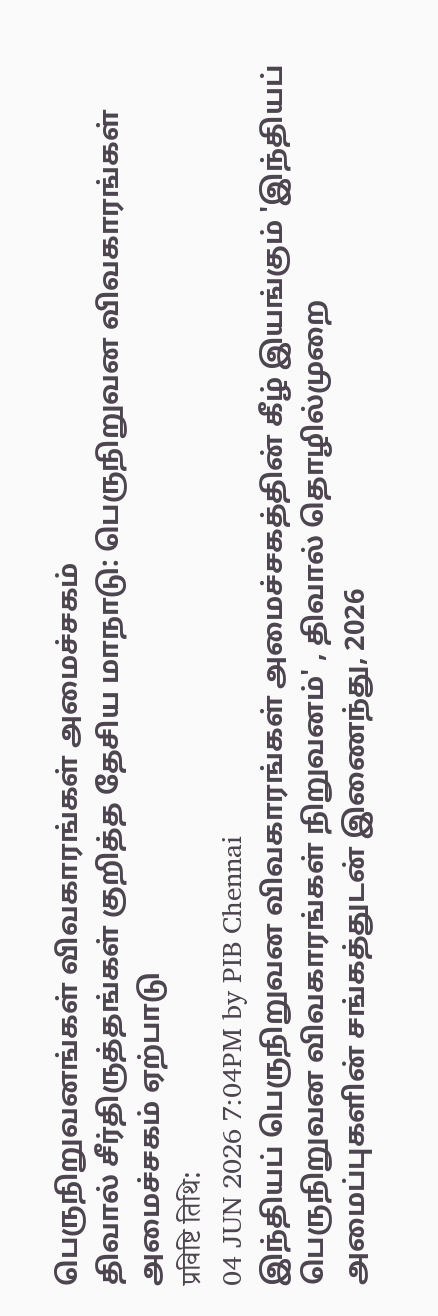பெருநிறுவனங்கள் விவகாரங்கள் அமைச்சகம்
திவால் சீர்திருத்தங்கள் குறித்த தேசிய மாநாடு: பெருநிறுவன விவகாரங்கள் அமைச்சகம் ஏற்பாடு
प्रविष्टि तिथि:
04 JUN 2026 7:04PM by PIB Chennai
இந்தியப் பெருநிறுவன விவகாரங்கள் அமைச்சகத்தின் கீழ் இயங்கும் 'இந்தியப் பெருநிறுவன விவகாரங்கள் நிறுவனம்' , திவால் தொழில்முறை அமைப்புகளின் சங்கத்துடன் இணைந்து, 2026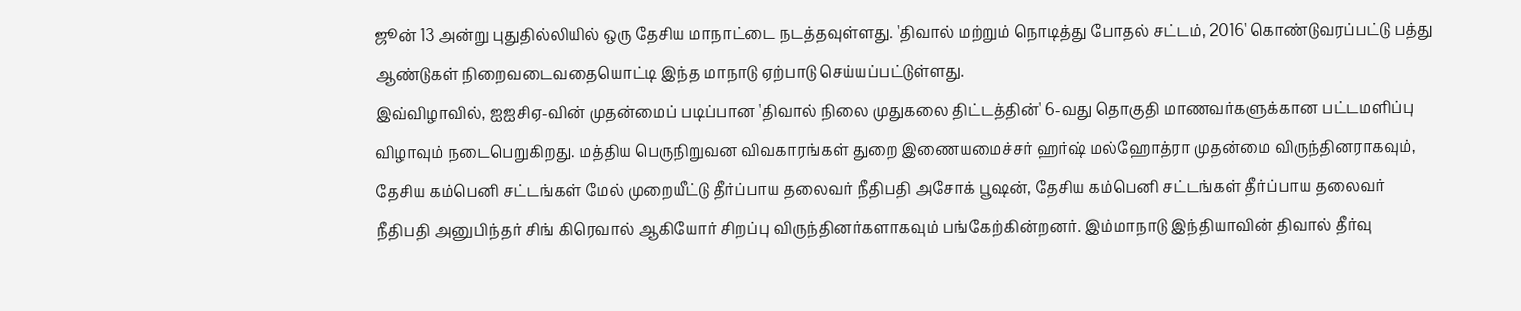ஜூன் 13 அன்று புதுதில்லியில் ஒரு தேசிய மாநாட்டை நடத்தவுள்ளது. 'திவால் மற்றும் நொடித்து போதல் சட்டம், 2016' கொண்டுவரப்பட்டு பத்து ஆண்டுகள் நிறைவடைவதையொட்டி இந்த மாநாடு ஏற்பாடு செய்யப்பட்டுள்ளது.
இவ்விழாவில், ஐஐசிஏ-வின் முதன்மைப் படிப்பான 'திவால் நிலை முதுகலை திட்டத்தின்' 6-வது தொகுதி மாணவர்களுக்கான பட்டமளிப்பு விழாவும் நடைபெறுகிறது. மத்திய பெருநிறுவன விவகாரங்கள் துறை இணையமைச்சர் ஹர்ஷ் மல்ஹோத்ரா முதன்மை விருந்தினராகவும், தேசிய கம்பெனி சட்டங்கள் மேல் முறையீட்டு தீர்ப்பாய தலைவர் நீதிபதி அசோக் பூஷன், தேசிய கம்பெனி சட்டங்கள் தீர்ப்பாய தலைவர் நீதிபதி அனுபிந்தர் சிங் கிரெவால் ஆகியோர் சிறப்பு விருந்தினர்களாகவும் பங்கேற்கின்றனர். இம்மாநாடு இந்தியாவின் திவால் தீர்வு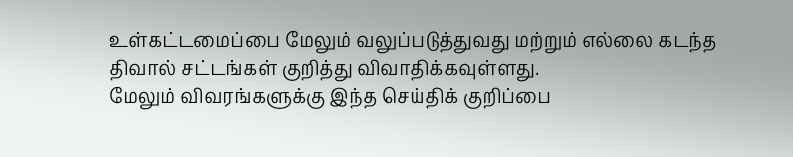உள்கட்டமைப்பை மேலும் வலுப்படுத்துவது மற்றும் எல்லை கடந்த திவால் சட்டங்கள் குறித்து விவாதிக்கவுள்ளது.
மேலும் விவரங்களுக்கு இந்த செய்திக் குறிப்பை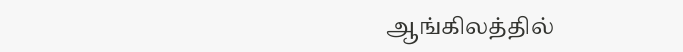ஆங்கிலத்தில்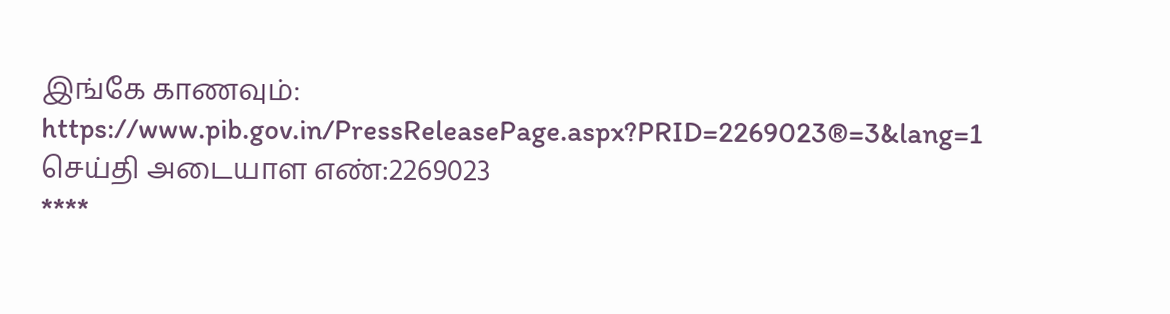இங்கே காணவும்: https://www.pib.gov.in/PressReleasePage.aspx?PRID=2269023®=3&lang=1
செய்தி அடையாள எண்:2269023
****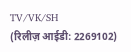TV/VK/SH
(रिलीज़ आईडी: 2269102)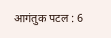आगंतुक पटल : 6